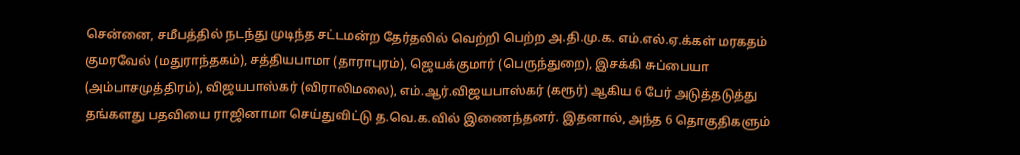சென்னை, சமீபத்தில் நடந்து முடிந்த சட்டமன்ற தேர்தலில் வெற்றி பெற்ற அ.தி.மு.க. எம்.எல்.ஏ.க்கள் மரகதம் குமரவேல் (மதுராந்தகம்), சத்தியபாமா (தாராபுரம்), ஜெயக்குமார் (பெருந்துறை), இசக்கி சுப்பையா (அம்பாசமுத்திரம்), விஜயபாஸ்கர் (விராலிமலை), எம்.ஆர்.விஜயபாஸ்கர் (கரூர்) ஆகிய 6 பேர் அடுத்தடுத்து தங்களது பதவியை ராஜினாமா செய்துவிட்டு த.வெ.க.வில் இணைந்தனர். இதனால், அந்த 6 தொகுதிகளும்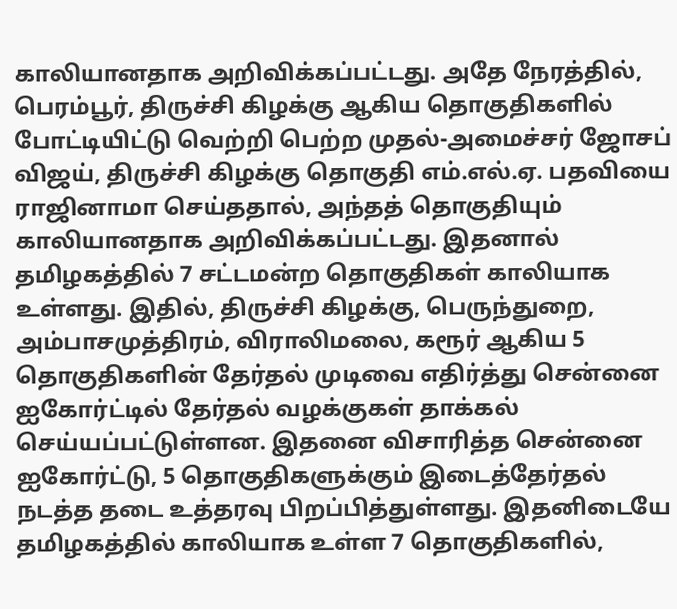காலியானதாக அறிவிக்கப்பட்டது. அதே நேரத்தில், பெரம்பூர், திருச்சி கிழக்கு ஆகிய தொகுதிகளில் போட்டியிட்டு வெற்றி பெற்ற முதல்-அமைச்சர் ஜோசப் விஜய், திருச்சி கிழக்கு தொகுதி எம்.எல்.ஏ. பதவியை ராஜினாமா செய்ததால், அந்தத் தொகுதியும் காலியானதாக அறிவிக்கப்பட்டது. இதனால் தமிழகத்தில் 7 சட்டமன்ற தொகுதிகள் காலியாக உள்ளது. இதில், திருச்சி கிழக்கு, பெருந்துறை, அம்பாசமுத்திரம், விராலிமலை, கரூர் ஆகிய 5 தொகுதிகளின் தேர்தல் முடிவை எதிர்த்து சென்னை ஐகோர்ட்டில் தேர்தல் வழக்குகள் தாக்கல் செய்யப்பட்டுள்ளன. இதனை விசாரித்த சென்னை ஐகோர்ட்டு, 5 தொகுதிகளுக்கும் இடைத்தேர்தல் நடத்த தடை உத்தரவு பிறப்பித்துள்ளது. இதனிடையே தமிழகத்தில் காலியாக உள்ள 7 தொகுதிகளில்,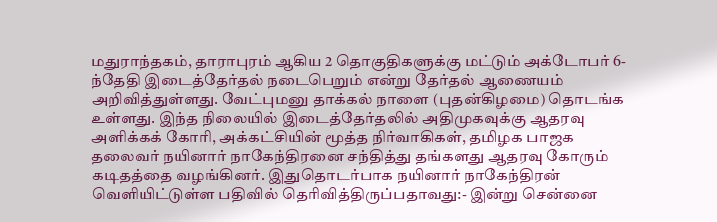மதுராந்தகம், தாராபுரம் ஆகிய 2 தொகுதிகளுக்கு மட்டும் அக்டோபர் 6-ந்தேதி இடைத்தேர்தல் நடைபெறும் என்று தேர்தல் ஆணையம் அறிவித்துள்ளது. வேட்புமனு தாக்கல் நாளை (புதன்கிழமை) தொடங்க உள்ளது. இந்த நிலையில் இடைத்தேர்தலில் அதிமுகவுக்கு ஆதரவு அளிக்கக் கோரி, அக்கட்சியின் மூத்த நிர்வாகிகள், தமிழக பாஜக தலைவர் நயினார் நாகேந்திரனை சந்தித்து தங்களது ஆதரவு கோரும் கடிதத்தை வழங்கினர். இதுதொடர்பாக நயினார் நாகேந்திரன் வெளியிட்டுள்ள பதிவில் தெரிவித்திருப்பதாவது:- இன்று சென்னை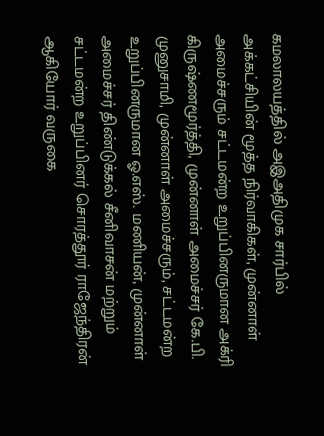கமலாலயத்தில் அஇஅதிமுக சார்பில் அக்கட்சியின் மூத்த நிர்வாகிகள், முன்னாள் அமைச்சரும் சட்டமன்ற உறுப்பினருமான அக்ரி கிருஷ்ணமூர்த்தி, முன்னாள் அமைச்சர் கே.பி. முனுசாமி, முன்னாள் அமைச்சரும், சட்டமன்ற உறுப்பினருமான ஓ.எஸ். மணியன், முன்னாள் அமைச்சர் திண்டுக்கல் சீனிவாசன் மற்றும் சட்டமன்ற உறுப்பினர் சொரத்தூர் ராஜேந்திரன் ஆகியோர் வருகை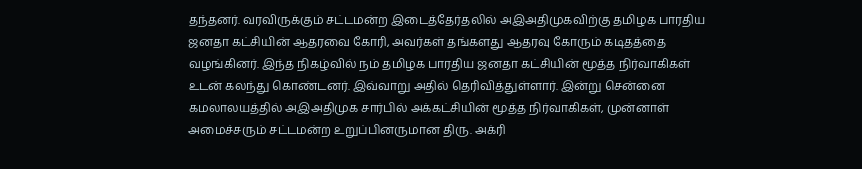தந்தனர். வரவிருக்கும் சட்டமன்ற இடைத்தேர்தலில் அஇஅதிமுகவிற்கு தமிழக பாரதிய ஜனதா கட்சியின் ஆதரவை கோரி, அவர்கள் தங்களது ஆதரவு கோரும் கடிதத்தை வழங்கினர். இந்த நிகழ்வில் நம் தமிழக பாரதிய ஜனதா கட்சியின் மூத்த நிர்வாகிகள் உடன் கலந்து கொண்டனர். இவ்வாறு அதில் தெரிவித்துள்ளார். இன்று சென்னை கமலாலயத்தில் அஇஅதிமுக சார்பில் அக்கட்சியின் மூத்த நிர்வாகிகள், முன்னாள் அமைச்சரும் சட்டமன்ற உறுப்பினருமான திரு. அக்ரி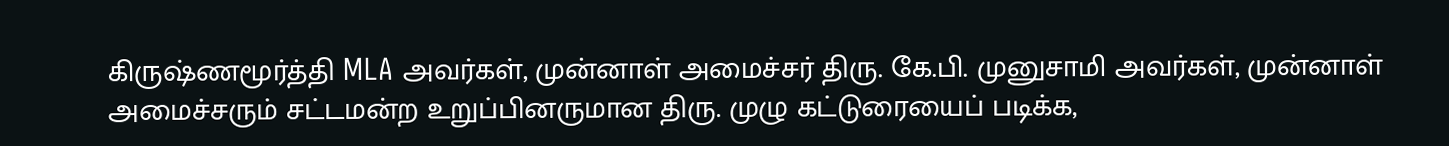கிருஷ்ணமூர்த்தி MLA அவர்கள், முன்னாள் அமைச்சர் திரு. கே.பி. முனுசாமி அவர்கள், முன்னாள் அமைச்சரும் சட்டமன்ற உறுப்பினருமான திரு. முழு கட்டுரையைப் படிக்க,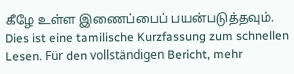கீழே உள்ள இணைப்பைப் பயன்படுத்தவும்.
Dies ist eine tamilische Kurzfassung zum schnellen Lesen. Für den vollständigen Bericht, mehr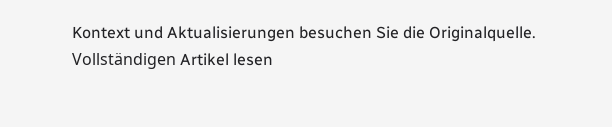Kontext und Aktualisierungen besuchen Sie die Originalquelle.
Vollständigen Artikel lesen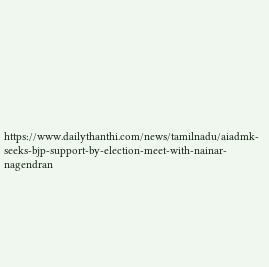https://www.dailythanthi.com/news/tamilnadu/aiadmk-seeks-bjp-support-by-election-meet-with-nainar-nagendran